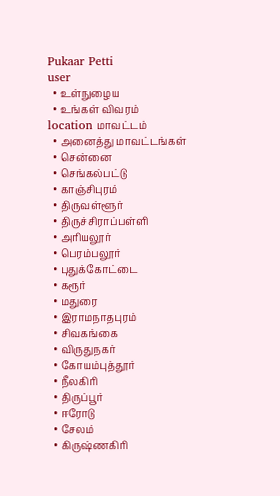Pukaar Petti
user
  • உள்நுழைய
  • உங்கள் விவரம்
location மாவட்டம்
  • அனைத்து மாவட்டங்கள்
  • சென்னை
  • செங்கல்பட்டு
  • காஞ்சிபுரம்
  • திருவள்ளூர்
  • திருச்சிராப்பள்ளி
  • அரியலூர்
  • பெரம்பலூர்
  • புதுக்கோட்டை
  • கரூர்
  • மதுரை
  • இராமநாதபுரம்
  • சிவகங்கை
  • விருதுநகர்
  • கோயம்புத்தூர்
  • நீலகிரி
  • திருப்பூர்
  • ஈரோடு
  • சேலம்
  • கிருஷ்ணகிரி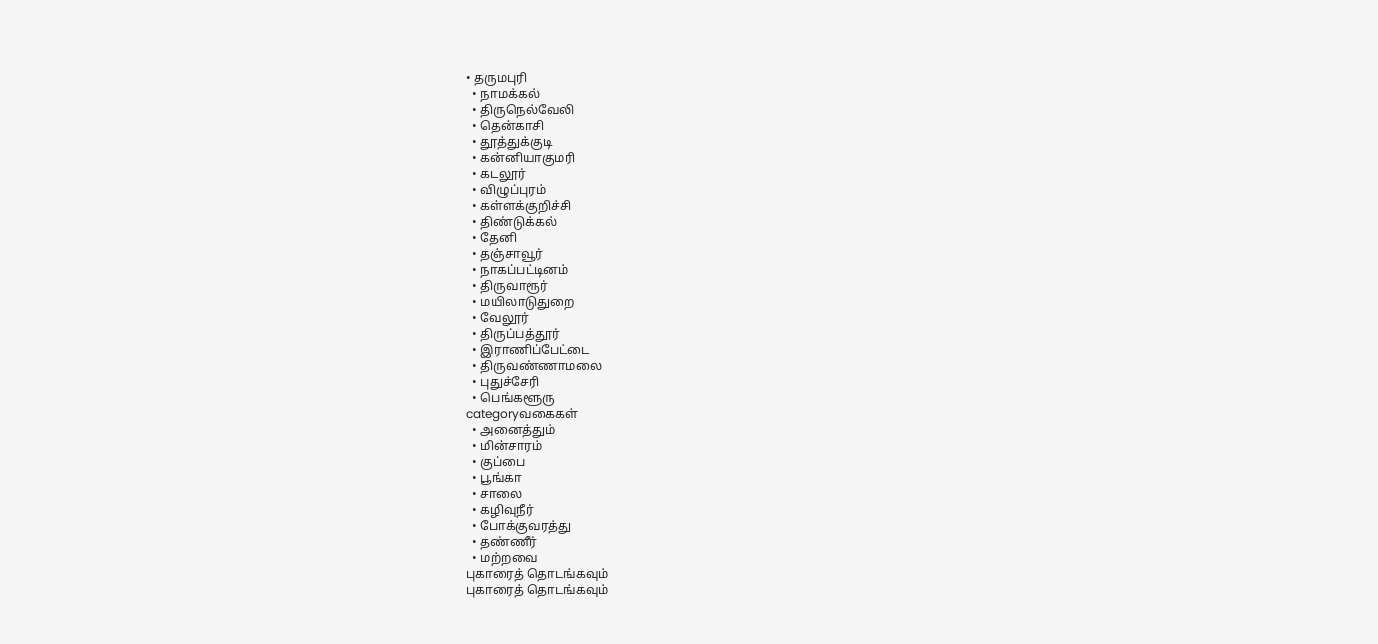• தருமபுரி
  • நாமக்கல்
  • திருநெல்வேலி
  • தென்காசி
  • தூத்துக்குடி
  • கன்னியாகுமரி
  • கடலூர்
  • விழுப்புரம்
  • கள்ளக்குறிச்சி
  • திண்டுக்கல்
  • தேனி
  • தஞ்சாவூர்
  • நாகப்பட்டினம்
  • திருவாரூர்
  • மயிலாடுதுறை
  • வேலூர்
  • திருப்பத்தூர்
  • இராணிப்பேட்டை
  • திருவண்ணாமலை
  • புதுச்சேரி
  • பெங்களூரு
categoryவகைகள்
  • அனைத்தும்
  • மின்சாரம்
  • குப்பை
  • பூங்கா
  • சாலை
  • கழிவுநீர்
  • போக்குவரத்து
  • தண்ணீர்
  • மற்றவை
புகாரைத் தொடங்கவும்
புகாரைத் தொடங்கவும்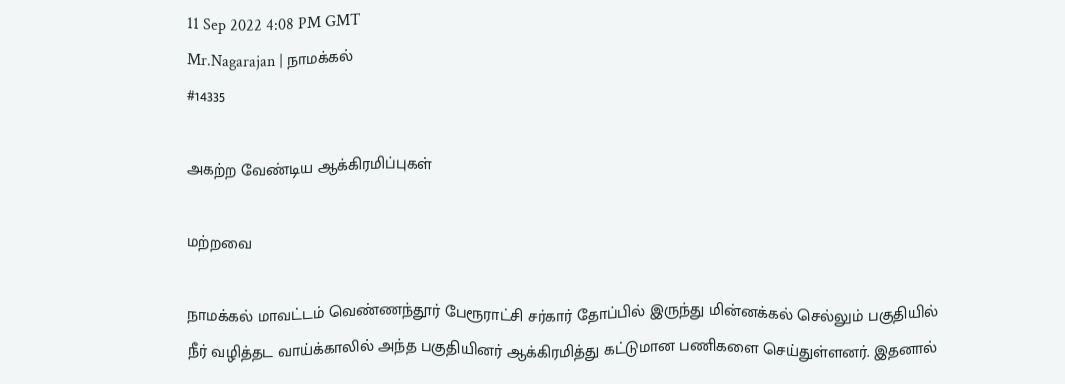11 Sep 2022 4:08 PM GMT
Mr.Nagarajan | நாமக்கல்
#14335

அகற்ற வேண்டிய ஆக்கிரமிப்புகள்

மற்றவை

நாமக்கல் மாவட்டம் வெண்ணந்தூர் பேரூராட்சி சர்கார் தோப்பில் இருந்து மின்னக்கல் செல்லும் பகுதியில் நீர் வழித்தட வாய்க்காலில் அந்த பகுதியினர் ஆக்கிரமித்து கட்டுமான பணிகளை செய்துள்ளனர். இதனால்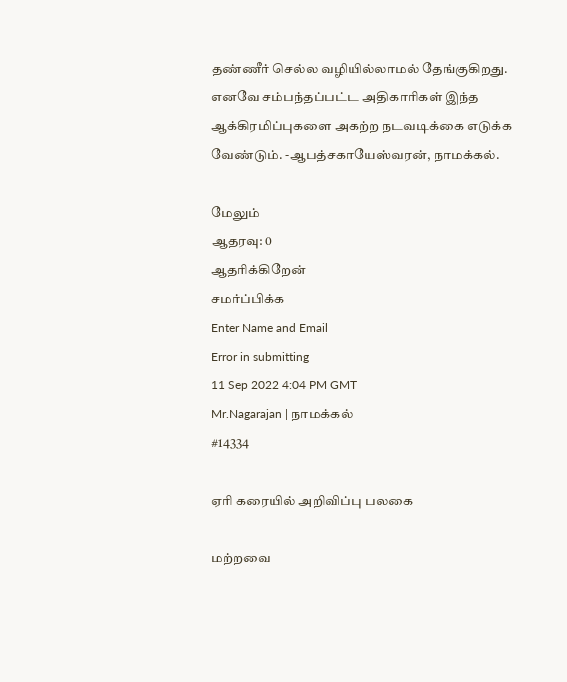தண்ணீர் செல்ல வழியில்லாமல் தேங்குகிறது. எனவே சம்பந்தப்பட்ட அதிகாரிகள் இந்த ஆக்கிரமிப்புகளை அகற்ற நடவடிக்கை எடுக்க வேண்டும். -ஆபத்சகாயேஸ்வரன், நாமக்கல்.

மேலும்
ஆதரவு: 0
ஆதரிக்கிறேன்
சமர்ப்பிக்க
Enter Name and Email
Error in submitting
11 Sep 2022 4:04 PM GMT
Mr.Nagarajan | நாமக்கல்
#14334

ஏரி கரையில் அறிவிப்பு பலகை

மற்றவை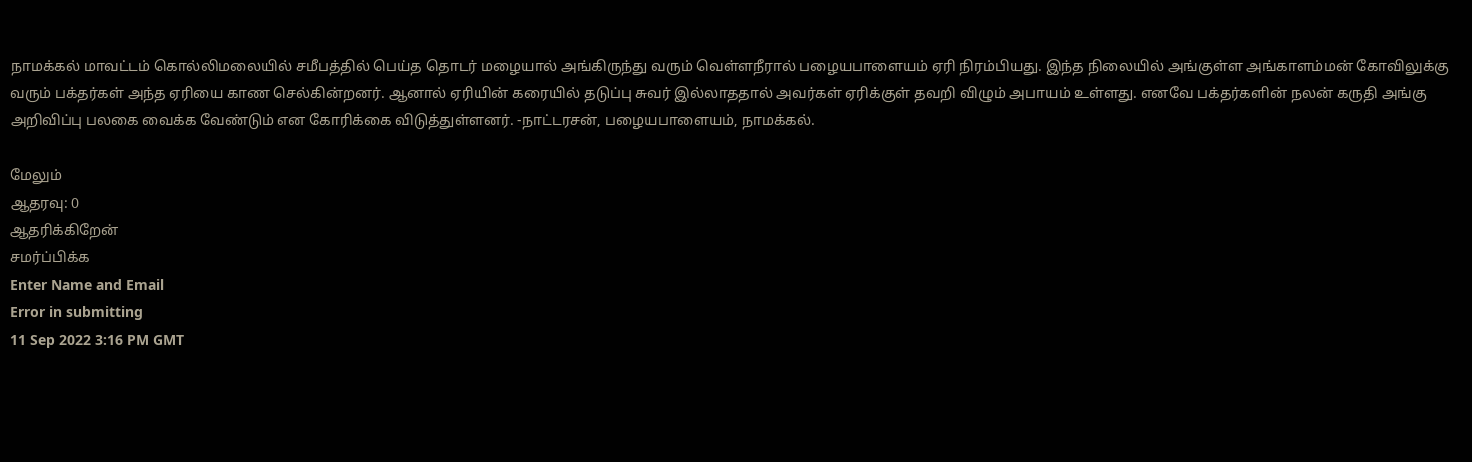நாமக்கல் மாவட்டம் கொல்லிமலையில் சமீபத்தில் பெய்த தொடர் மழையால் அங்கிருந்து வரும் வெள்ளநீரால் பழையபாளையம் ஏரி நிரம்பியது. இந்த நிலையில் அங்குள்ள அங்காளம்மன் கோவிலுக்கு வரும் பக்தர்கள் அந்த ஏரியை காண செல்கின்றனர். ஆனால் ஏரியின் கரையில் தடுப்பு சுவர் இல்லாததால் அவர்கள் ஏரிக்குள் தவறி விழும் அபாயம் உள்ளது. எனவே பக்தர்களின் நலன் கருதி அங்கு அறிவிப்பு பலகை வைக்க வேண்டும் என கோரிக்கை விடுத்துள்ளனர். -நாட்டரசன், பழையபாளையம், நாமக்கல்.

மேலும்
ஆதரவு: 0
ஆதரிக்கிறேன்
சமர்ப்பிக்க
Enter Name and Email
Error in submitting
11 Sep 2022 3:16 PM GMT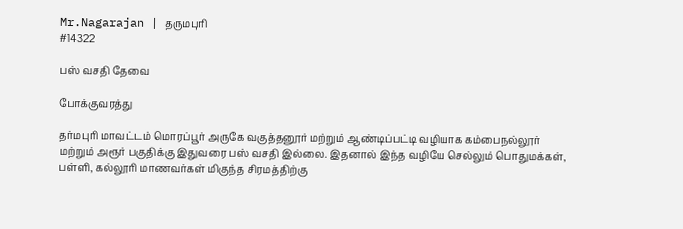Mr.Nagarajan | தருமபுரி
#14322

பஸ் வசதி தேவை

போக்குவரத்து

தர்மபுரி மாவட்டம் மொரப்பூர் அருகே வகுத்தனூர் மற்றும் ஆண்டிப்பட்டி வழியாக கம்பைநல்லூர் மற்றும் அரூர் பகுதிக்கு இதுவரை பஸ் வசதி இல்லை. இதனால் இந்த வழியே செல்லும் பொதுமக்கள், பள்ளி, கல்லூரி மாணவர்கள் மிகுந்த சிரமத்திற்கு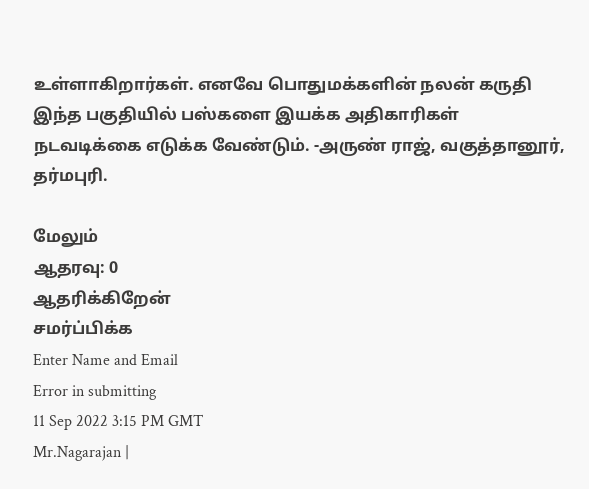உள்ளாகிறார்கள். எனவே பொதுமக்களின் நலன் கருதி இந்த பகுதியில் பஸ்களை இயக்க அதிகாரிகள் நடவடிக்கை எடுக்க வேண்டும். -அருண் ராஜ், வகுத்தானூர், தர்மபுரி.

மேலும்
ஆதரவு: 0
ஆதரிக்கிறேன்
சமர்ப்பிக்க
Enter Name and Email
Error in submitting
11 Sep 2022 3:15 PM GMT
Mr.Nagarajan |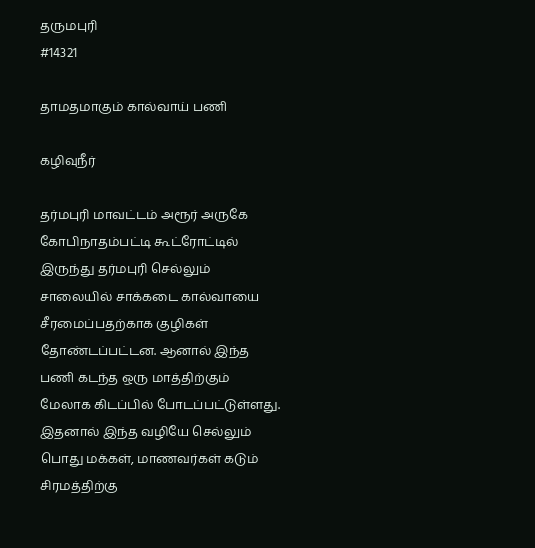தருமபுரி
#14321

தாமதமாகும் கால்வாய் பணி

கழிவுநீர்

தர்மபுரி மாவட்டம் அரூர் அருகே கோபிநாதம்பட்டி கூட்ரோட்டில் இருந்து தர்மபுரி செல்லும் சாலையில் சாக்கடை கால்வாயை சீரமைப்பதற்காக குழிகள் தோண்டப்பட்டன. ஆனால் இந்த பணி கடந்த ஒரு மாத்திற்கும் மேலாக கிடப்பில் போடப்பட்டுள்ளது. இதனால் இந்த வழியே செல்லும் பொது மக்கள், மாணவர்கள் கடும் சிரமத்திற்கு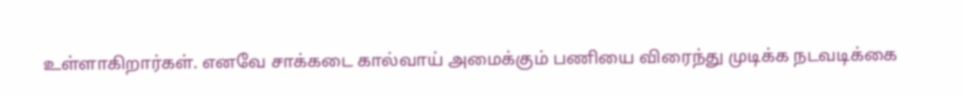உள்ளாகிறார்கள். எனவே சாக்கடை கால்வாய் அமைக்கும் பணியை விரைந்து முடிக்க நடவடிக்கை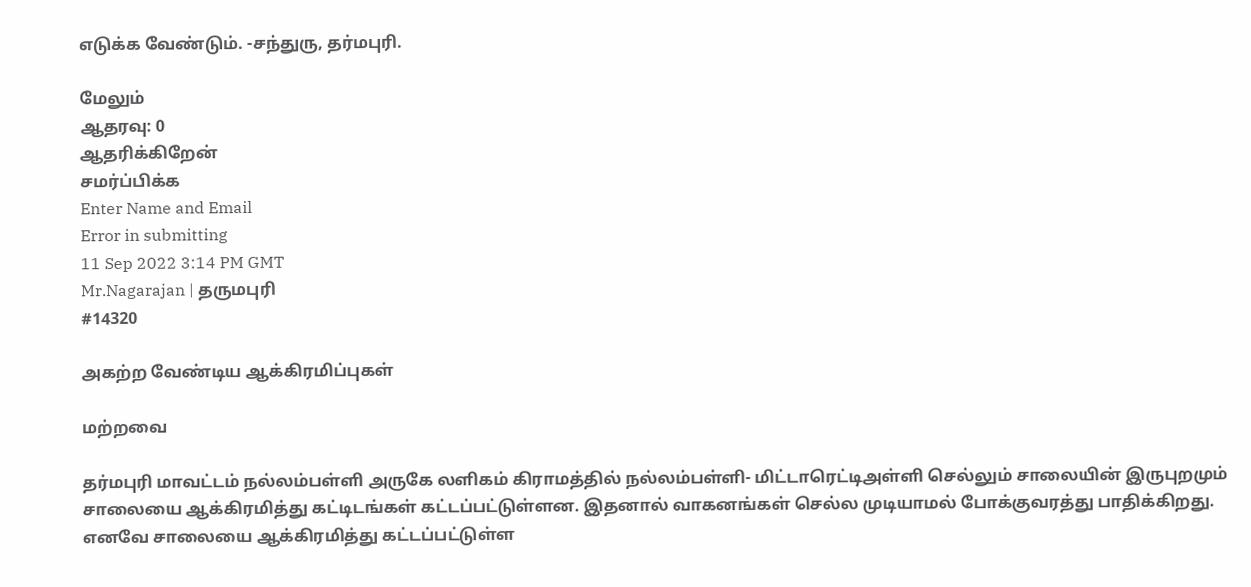எடுக்க வேண்டும். -சந்துரு, தர்மபுரி.

மேலும்
ஆதரவு: 0
ஆதரிக்கிறேன்
சமர்ப்பிக்க
Enter Name and Email
Error in submitting
11 Sep 2022 3:14 PM GMT
Mr.Nagarajan | தருமபுரி
#14320

அகற்ற வேண்டிய ஆக்கிரமிப்புகள்

மற்றவை

தர்மபுரி மாவட்டம் நல்லம்பள்ளி அருகே லளிகம் கிராமத்தில் நல்லம்பள்ளி- மிட்டாரெட்டிஅள்ளி செல்லும் சாலையின் இருபுறமும் சாலையை ஆக்கிரமித்து கட்டிடங்கள் கட்டப்பட்டுள்ளன. இதனால் வாகனங்கள் செல்ல முடியாமல் போக்குவரத்து பாதிக்கிறது. எனவே சாலையை ஆக்கிரமித்து கட்டப்பட்டுள்ள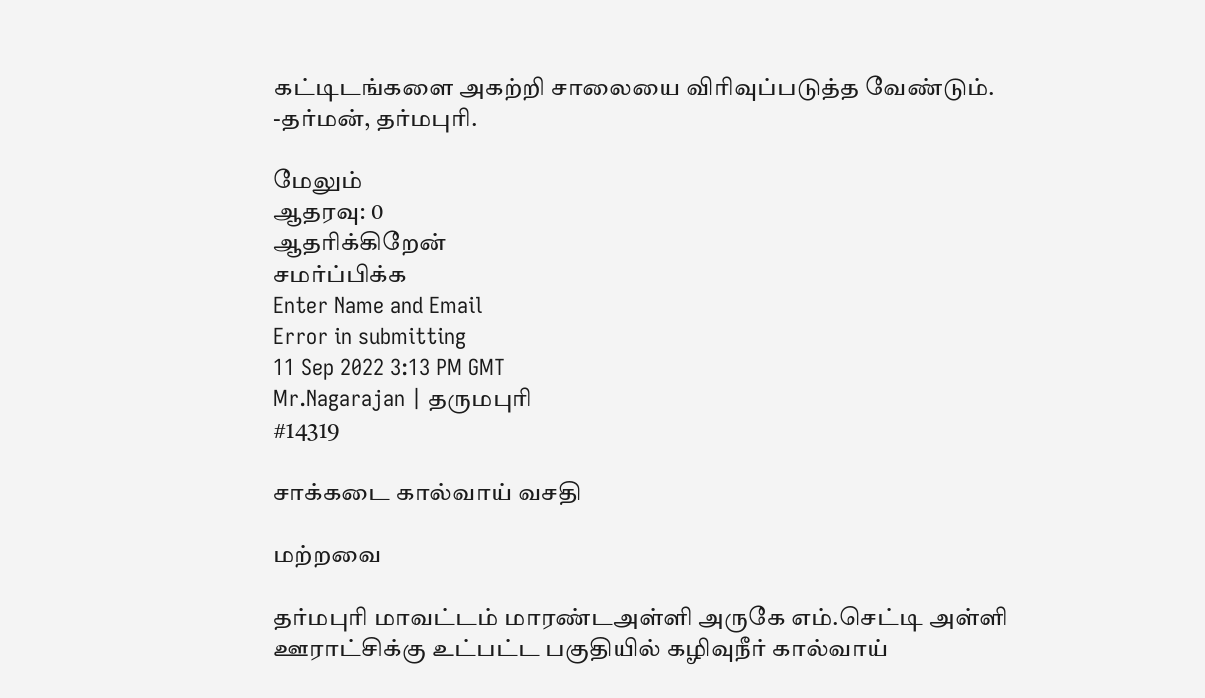கட்டிடங்களை அகற்றி சாலையை விரிவுப்படுத்த வேண்டும். -தர்மன், தர்மபுரி.

மேலும்
ஆதரவு: 0
ஆதரிக்கிறேன்
சமர்ப்பிக்க
Enter Name and Email
Error in submitting
11 Sep 2022 3:13 PM GMT
Mr.Nagarajan | தருமபுரி
#14319

சாக்கடை கால்வாய் வசதி

மற்றவை

தர்மபுரி மாவட்டம் மாரண்டஅள்ளி அருகே எம்.செட்டி அள்ளி ஊராட்சிக்கு உட்பட்ட பகுதியில் கழிவுநீர் கால்வாய்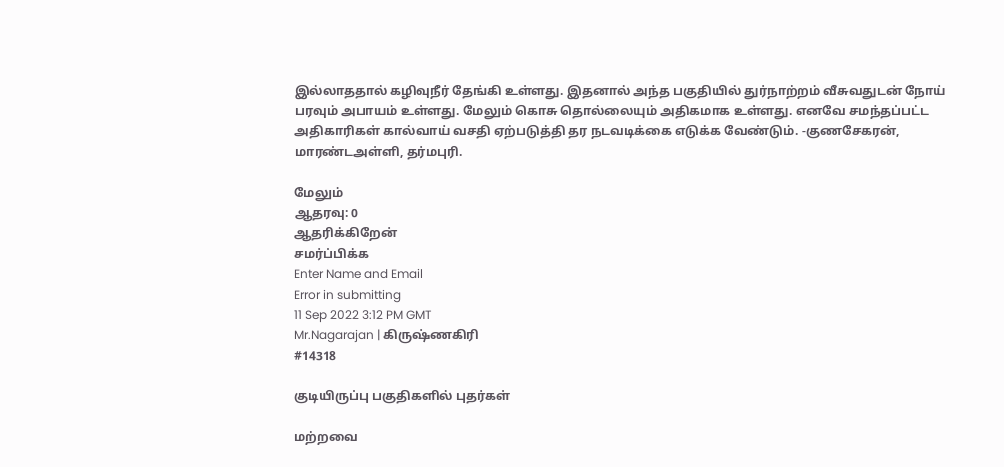இல்லாததால் கழிவுநீர் தேங்கி உள்ளது. இதனால் அந்த பகுதியில் துர்நாற்றம் வீசுவதுடன் நோய் பரவும் அபாயம் உள்ளது. மேலும் கொசு தொல்லையும் அதிகமாக உள்ளது. எனவே சமந்தப்பட்ட அதிகாரிகள் கால்வாய் வசதி ஏற்படுத்தி தர நடவடிக்கை எடுக்க வேண்டும். -குணசேகரன், மாரண்டஅள்ளி, தர்மபுரி.

மேலும்
ஆதரவு: 0
ஆதரிக்கிறேன்
சமர்ப்பிக்க
Enter Name and Email
Error in submitting
11 Sep 2022 3:12 PM GMT
Mr.Nagarajan | கிருஷ்ணகிரி
#14318

குடியிருப்பு பகுதிகளில் புதர்கள்

மற்றவை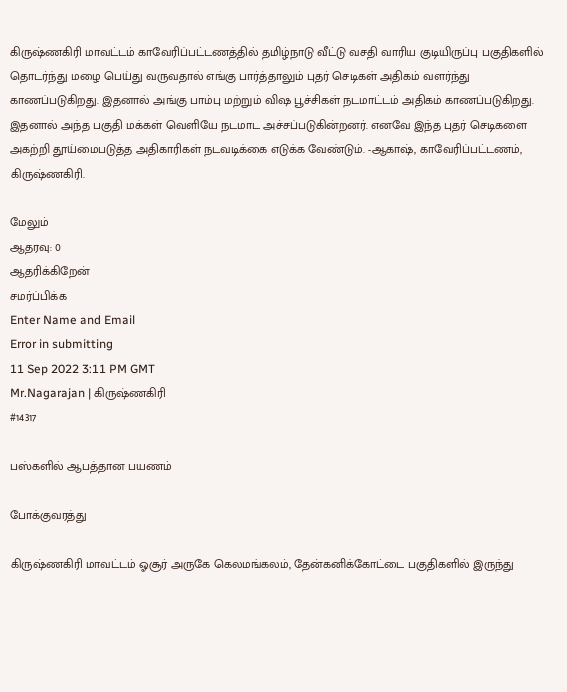கிருஷ்ணகிரி மாவட்டம் காவேரிப்பட்டணத்தில் தமிழ்நாடு வீட்டு வசதி வாரிய குடியிருப்பு பகுதிகளில் தொடர்ந்து மழை பெய்து வருவதால் எங்கு பார்த்தாலும் புதர் செடிகள் அதிகம் வளர்ந்து காணப்படுகிறது. இதனால் அங்கு பாம்பு மற்றும் விஷ பூச்சிகள் நடமாட்டம் அதிகம் காணப்படுகிறது. இதனால் அந்த பகுதி மக்கள் வெளியே நடமாட அச்சப்படுகின்றனர். எனவே இந்த புதர் செடிகளை அகற்றி தூய்மைபடுத்த அதிகாரிகள் நடவடிக்கை எடுக்க வேண்டும். -ஆகாஷ், காவேரிப்பட்டணம், கிருஷ்ணகிரி.

மேலும்
ஆதரவு: 0
ஆதரிக்கிறேன்
சமர்ப்பிக்க
Enter Name and Email
Error in submitting
11 Sep 2022 3:11 PM GMT
Mr.Nagarajan | கிருஷ்ணகிரி
#14317

பஸ்களில் ஆபத்தான பயணம்

போக்குவரத்து

கிருஷ்ணகிரி மாவட்டம் ஓசூர் அருகே கெலமங்கலம், தேன்கனிக்கோட்டை பகுதிகளில் இருந்து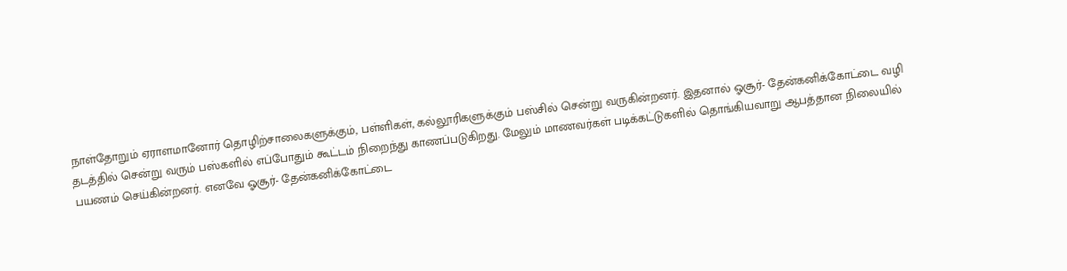நாள்தோறும் ஏராளமானோர் தொழிற்சாலைகளுக்கும், பள்ளிகள், கல்லூரிகளுக்கும் பஸ்சில் சென்று வருகின்றனர். இதனால் ஓசூர்- தேன்கனிக்கோட்டை வழி தடத்தில் சென்று வரும் பஸ்களில் எப்போதும் கூட்டம் நிறைந்து காணப்படுகிறது. மேலும் மாணவர்கள் படிக்கட்டுகளில் தொங்கியவாறு ஆபத்தான நிலையில் பயணம் செய்கின்றனர். எனவே ஓசூர்- தேன்கனிக்கோட்டை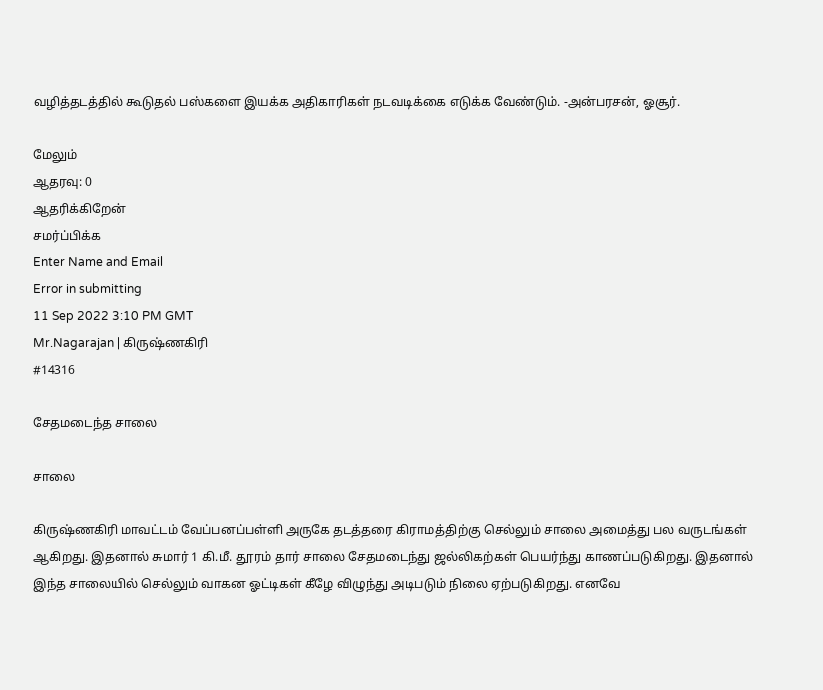வழித்தடத்தில் கூடுதல் பஸ்களை இயக்க அதிகாரிகள் நடவடிக்கை எடுக்க வேண்டும். -அன்பரசன், ஓசூர்.

மேலும்
ஆதரவு: 0
ஆதரிக்கிறேன்
சமர்ப்பிக்க
Enter Name and Email
Error in submitting
11 Sep 2022 3:10 PM GMT
Mr.Nagarajan | கிருஷ்ணகிரி
#14316

சேதமடைந்த சாலை

சாலை

கிருஷ்ணகிரி மாவட்டம் வேப்பனப்பள்ளி அருகே தடத்தரை கிராமத்திற்கு செல்லும் சாலை அமைத்து பல வருடங்கள் ஆகிறது. இதனால் சுமார் 1 கி.மீ. தூரம் தார் சாலை சேதமடைந்து ஜல்லிகற்கள் பெயர்ந்து காணப்படுகிறது. இதனால் இந்த சாலையில் செல்லும் வாகன ஓட்டிகள் கீழே விழுந்து அடிபடும் நிலை ஏற்படுகிறது. எனவே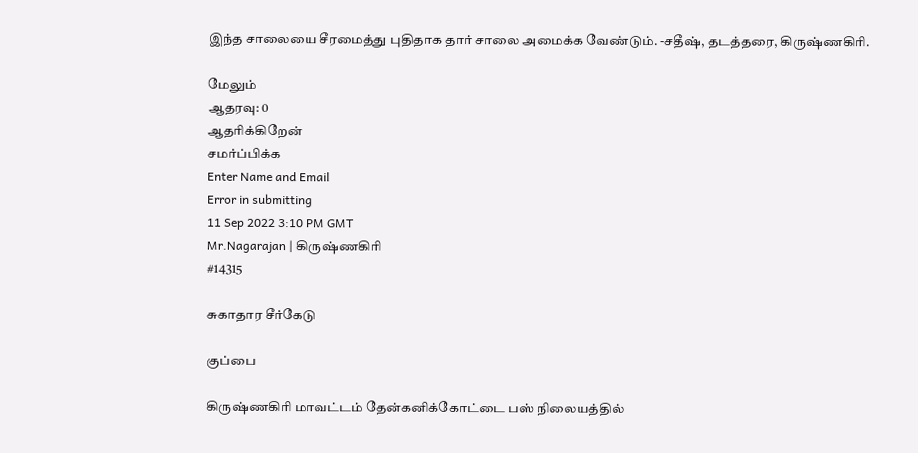இந்த சாலையை சீரமைத்து புதிதாக தார் சாலை அமைக்க வேண்டும். -சதீஷ், தடத்தரை, கிருஷ்ணகிரி.

மேலும்
ஆதரவு: 0
ஆதரிக்கிறேன்
சமர்ப்பிக்க
Enter Name and Email
Error in submitting
11 Sep 2022 3:10 PM GMT
Mr.Nagarajan | கிருஷ்ணகிரி
#14315

சுகாதார சீர்கேடு

குப்பை

கிருஷ்ணகிரி மாவட்டம் தேன்கனிக்கோட்டை பஸ் நிலையத்தில்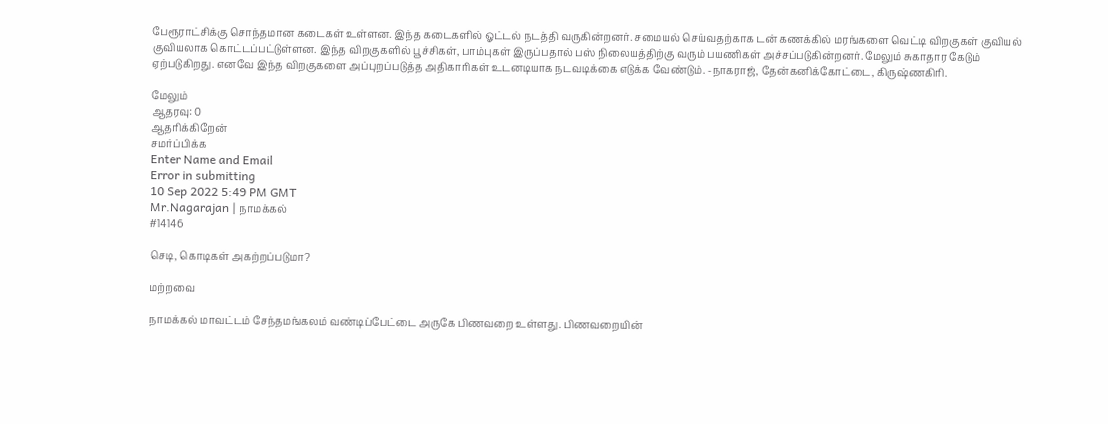பேரூராட்சிக்கு சொந்தமான கடைகள் உள்ளன. இந்த கடைகளில் ஓட்டல் நடத்தி வருகின்றனர். சமையல் செய்வதற்காக டன் கணக்கில் மரங்களை வெட்டி விறகுகள் குவியல் குவியலாக கொட்டப்பட்டுள்ளன. இந்த விறகுகளில் பூச்சிகள், பாம்புகள் இருப்பதால் பஸ் நிலையத்திற்கு வரும் பயணிகள் அச்சப்படுகின்றனர். மேலும் சுகாதார கேடும் ஏற்படுகிறது. எனவே இந்த விறகுகளை அப்புறப்படுத்த அதிகாரிகள் உடனடியாக நடவடிக்கை எடுக்க வேண்டும். -நாகராஜ், தேன்கனிக்கோட்டை, கிருஷ்ணகிரி.

மேலும்
ஆதரவு: 0
ஆதரிக்கிறேன்
சமர்ப்பிக்க
Enter Name and Email
Error in submitting
10 Sep 2022 5:49 PM GMT
Mr.Nagarajan | நாமக்கல்
#14146

செடி, கொடிகள் அகற்றப்படுமா?

மற்றவை

நாமக்கல் மாவட்டம் சேந்தமங்கலம் வண்டிப்பேட்டை அருகே பிணவறை உள்ளது. பிணவறையின்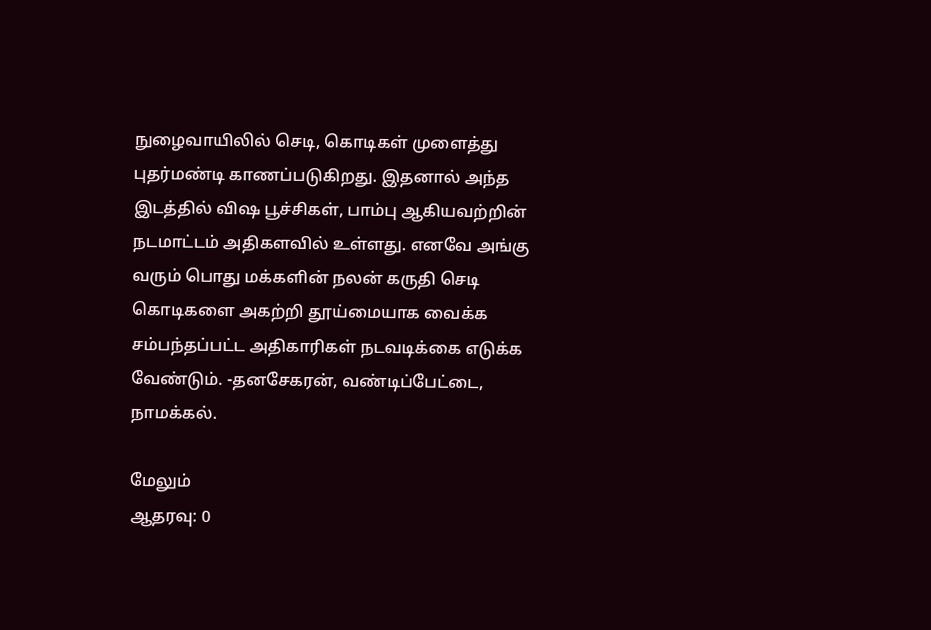நுழைவாயிலில் செடி, கொடிகள் முளைத்து புதர்மண்டி காணப்படுகிறது. இதனால் அந்த இடத்தில் விஷ பூச்சிகள், பாம்பு ஆகியவற்றின் நடமாட்டம் அதிகளவில் உள்ளது. எனவே அங்கு வரும் பொது மக்களின் நலன் கருதி செடி கொடிகளை அகற்றி தூய்மையாக வைக்க சம்பந்தப்பட்ட அதிகாரிகள் நடவடிக்கை எடுக்க வேண்டும். -தனசேகரன், வண்டிப்பேட்டை, நாமக்கல்.

மேலும்
ஆதரவு: 0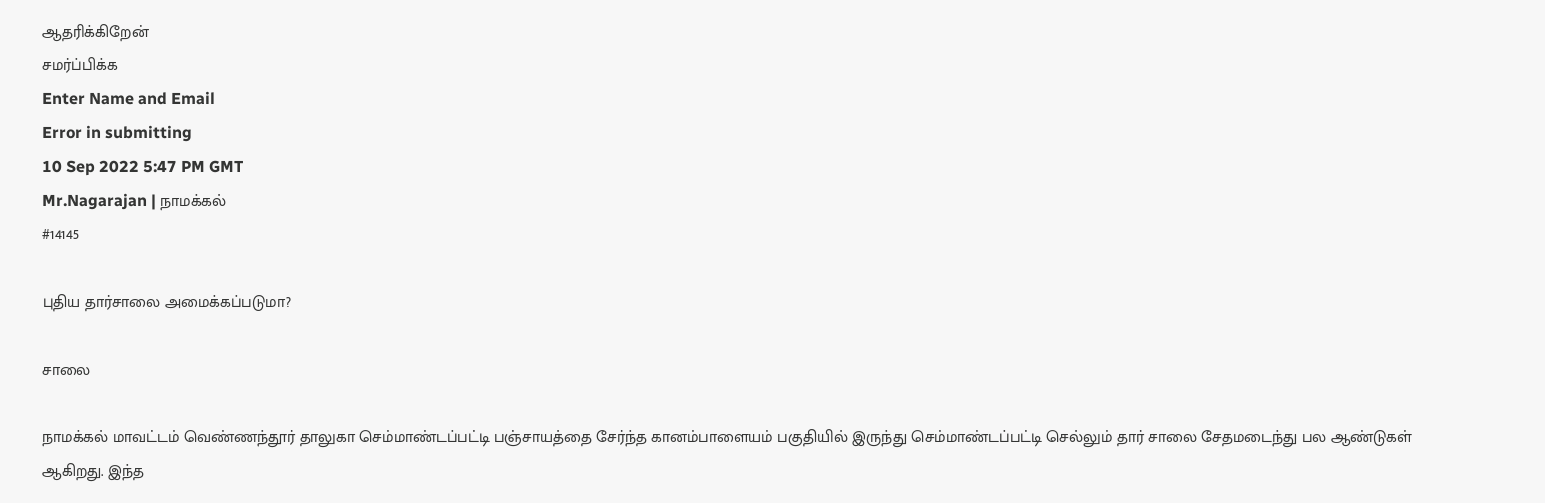ஆதரிக்கிறேன்
சமர்ப்பிக்க
Enter Name and Email
Error in submitting
10 Sep 2022 5:47 PM GMT
Mr.Nagarajan | நாமக்கல்
#14145

புதிய தார்சாலை அமைக்கப்படுமா?

சாலை

நாமக்கல் மாவட்டம் வெண்ணந்தூர் தாலுகா செம்மாண்டப்பட்டி பஞ்சாயத்தை சேர்ந்த கானம்பாளையம் பகுதியில் இருந்து செம்மாண்டப்பட்டி செல்லும் தார் சாலை சேதமடைந்து பல ஆண்டுகள் ஆகிறது. இந்த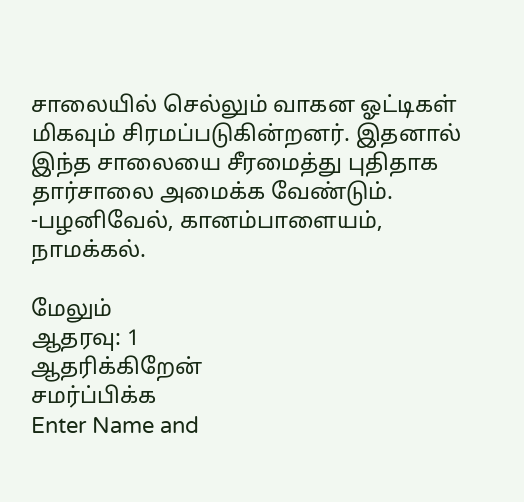சாலையில் செல்லும் வாகன ஓட்டிகள் மிகவும் சிரமப்படுகின்றனர். இதனால் இந்த சாலையை சீரமைத்து புதிதாக தார்சாலை அமைக்க வேண்டும். -பழனிவேல், கானம்பாளையம், நாமக்கல்.

மேலும்
ஆதரவு: 1
ஆதரிக்கிறேன்
சமர்ப்பிக்க
Enter Name and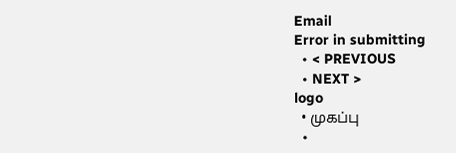Email
Error in submitting
  • < PREVIOUS
  • NEXT >
logo
  • முகப்பு
  •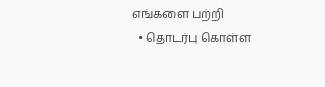எங்களை பற்றி
  • தொடர்பு கொள்ள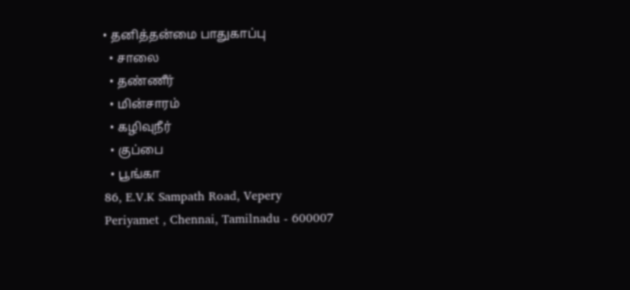• தனித்தன்மை பாதுகாப்பு
  • சாலை
  • தண்ணீர்
  • மின்சாரம்
  • கழிவுநீர்
  • குப்பை
  • பூங்கா
86, E.V.K Sampath Road, Vepery
Periyamet , Chennai, Tamilnadu - 600007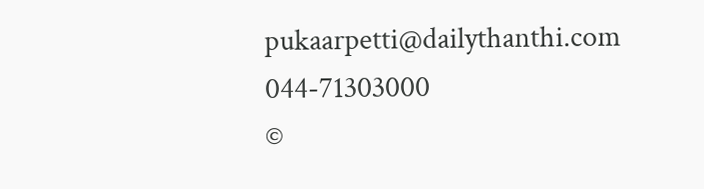pukaarpetti@dailythanthi.com
044-71303000
©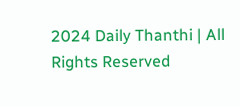2024 Daily Thanthi | All Rights Reserved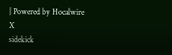| Powered by Hocalwire
X
sidekick